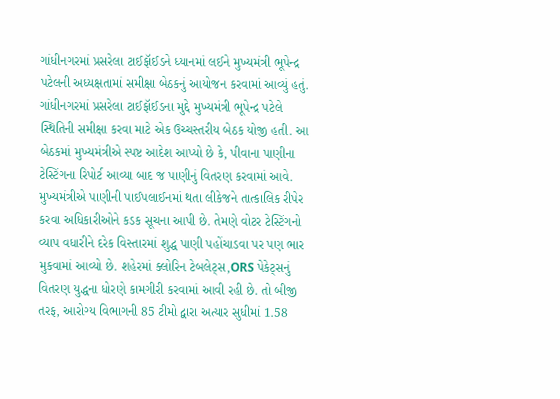ગાંધીનગરમાં પ્રસરેલા ટાઈફૉઈડને ધ્યાનમાં લઈને મુખ્યમંત્રી ભૂપેન્દ્ર પટેલની અધ્યક્ષતામાં સમીક્ષા બેઠકનું આયોજન કરવામાં આવ્યું હતું.
ગાંધીનગરમાં પ્રસરેલા ટાઈફૉઈડના મુદ્દે મુખ્યમંત્રી ભૂપેન્દ્ર પટેલે સ્થિતિની સમીક્ષા કરવા માટે એક ઉચ્ચસ્તરીય બેઠક યોજી હતી. આ બેઠકમાં મુખ્યમંત્રીએ સ્પષ્ટ આદેશ આપ્યો છે કે, પીવાના પાણીના ટેસ્ટિંગના રિપોર્ટ આવ્યા બાદ જ પાણીનું વિતરણ કરવામાં આવે. મુખ્યમંત્રીએ પાણીની પાઈપલાઈનમાં થતા લીકેજને તાત્કાલિક રીપેર કરવા અધિકારીઓને કડક સૂચના આપી છે. તેમણે વોટર ટેસ્ટિંગનો વ્યાપ વધારીને દરેક વિસ્તારમાં શુદ્ધ પાણી પહોંચાડવા પર પણ ભાર મુકવામાં આવ્યો છે. શહેરમાં ક્લોરિન ટેબલેટ્સ,ORS પેકેટ્સનું વિતરણ યુદ્ધના ધોરણે કામગીરી કરવામાં આવી રહી છે. તો બીજી તરફ, આરોગ્ય વિભાગની 85 ટીમો દ્વારા અત્યાર સુધીમાં 1.58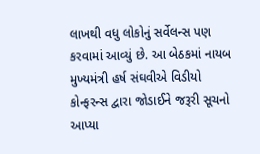લાખથી વધુ લોકોનું સર્વેલન્સ પણ કરવામાં આવ્યું છે. આ બેઠકમાં નાયબ મુખ્યમંત્રી હર્ષ સંઘવીએ વિડીયો કોન્ફરન્સ દ્વારા જોડાઈને જરૂરી સૂચનો આપ્યા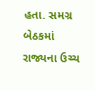હતા. સમગ્ર બેઠકમાં રાજ્યના ઉચ્ચ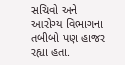સચિવો અને આરોગ્ય વિભાગના તબીબો પણ હાજર રહ્યા હતા.